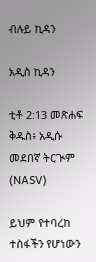ብሉይ ኪዳን

አዲስ ኪዳን

ቲቶ 2:13 መጽሐፍ ቅዱስ፥ አዲሱ መደበኛ ትርጒም (NASV)

ይህም የተባረከ ተስፋችን የሆነውን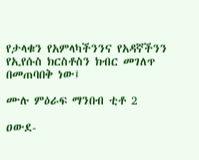የታላቁን የአምላካችንንና የአዳኛችንን የኢየሱስ ክርስቶስን ክብር መገለጥ በመጠባበቅ ነው፤

ሙሉ ምዕራፍ ማንበብ ቲቶ 2

ዐውደ-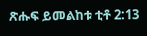ጽሑፍ ይመልከቱ ቲቶ 2:13